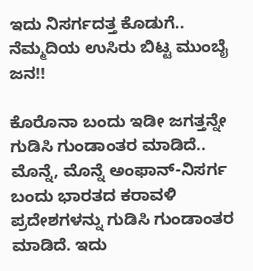ಇದು ನಿಸರ್ಗದತ್ತ ಕೊಡುಗೆ.. ನೆಮ್ಮದಿಯ ಉಸಿರು ಬಿಟ್ಟ ಮುಂಬೈ ಜನ!!

ಕೊರೊನಾ ಬಂದು ಇಡೀ ಜಗತ್ತನ್ನೇ ಗುಡಿಸಿ ಗುಂಡಾಂತರ ಮಾಡಿದೆ.. ಮೊನ್ನೆ, ಮೊನ್ನೆ ಅಂಫಾನ್-ನಿಸರ್ಗ ಬಂದು ಭಾರತದ ಕರಾವಳಿ ಪ್ರದೇಶಗಳನ್ನು ಗುಡಿಸಿ ಗುಂಡಾಂತರ ಮಾಡಿದೆ. ಇದು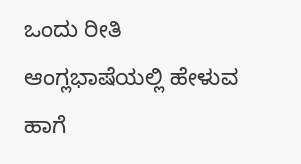ಒಂದು ರೀತಿ ಆಂಗ್ಲಭಾಷೆಯಲ್ಲಿ ಹೇಳುವ ಹಾಗೆ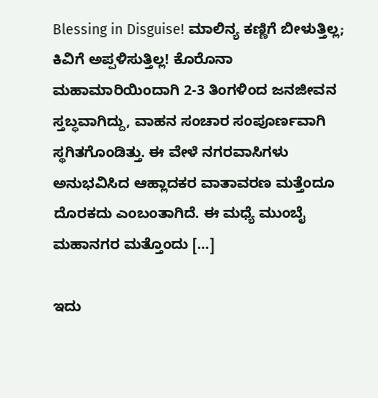Blessing in Disguise! ಮಾಲಿನ್ಯ ಕಣ್ಣಿಗೆ ಬೀಳುತ್ತಿಲ್ಲ; ಕಿವಿಗೆ ಅಪ್ಪಳಿಸುತ್ತಿಲ್ಲ! ಕೊರೊನಾ ಮಹಾಮಾರಿಯಿಂದಾಗಿ 2-3 ತಿಂಗಳಿಂದ ಜನಜೀವನ ಸ್ತಬ್ಧವಾಗಿದ್ದು, ವಾಹನ ಸಂಚಾರ ಸಂಪೂರ್ಣವಾಗಿ ಸ್ಥಗಿತಗೊಂಡಿತ್ತು. ಈ ವೇಳೆ ನಗರವಾಸಿಗಳು ಅನುಭವಿಸಿದ ಆಹ್ಲಾದಕರ ವಾತಾವರಣ ಮತ್ತೆಂದೂ ದೊರಕದು ಎಂಬಂತಾಗಿದೆ. ಈ ಮಧ್ಯೆ ಮುಂಬೈ ಮಹಾನಗರ ಮತ್ತೊಂದು […]

ಇದು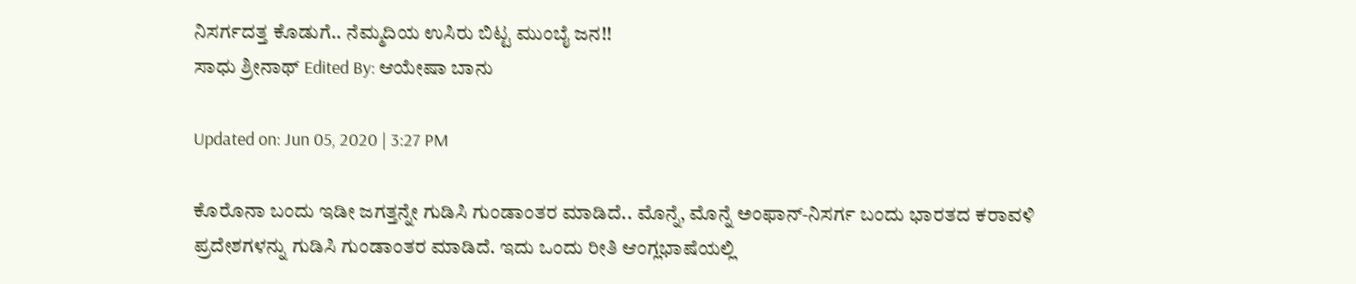ನಿಸರ್ಗದತ್ತ ಕೊಡುಗೆ.. ನೆಮ್ಮದಿಯ ಉಸಿರು ಬಿಟ್ಟ ಮುಂಬೈ ಜನ!!
ಸಾಧು ಶ್ರೀನಾಥ್ Edited By: ಆಯೇಷಾ ಬಾನು

Updated on: Jun 05, 2020 | 3:27 PM

ಕೊರೊನಾ ಬಂದು ಇಡೀ ಜಗತ್ತನ್ನೇ ಗುಡಿಸಿ ಗುಂಡಾಂತರ ಮಾಡಿದೆ.. ಮೊನ್ನೆ, ಮೊನ್ನೆ ಅಂಫಾನ್-ನಿಸರ್ಗ ಬಂದು ಭಾರತದ ಕರಾವಳಿ ಪ್ರದೇಶಗಳನ್ನು ಗುಡಿಸಿ ಗುಂಡಾಂತರ ಮಾಡಿದೆ. ಇದು ಒಂದು ರೀತಿ ಆಂಗ್ಲಭಾಷೆಯಲ್ಲಿ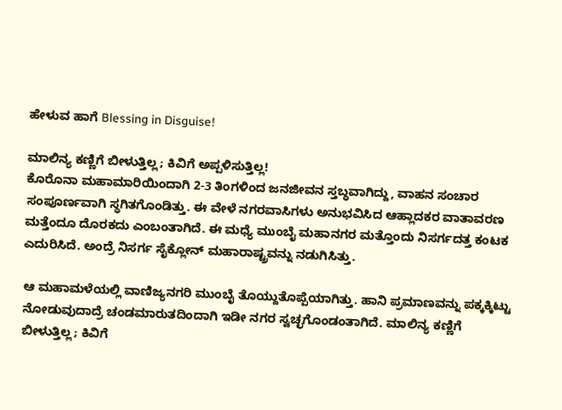ಹೇಳುವ ಹಾಗೆ Blessing in Disguise!

ಮಾಲಿನ್ಯ ಕಣ್ಣಿಗೆ ಬೀಳುತ್ತಿಲ್ಲ; ಕಿವಿಗೆ ಅಪ್ಪಳಿಸುತ್ತಿಲ್ಲ!
ಕೊರೊನಾ ಮಹಾಮಾರಿಯಿಂದಾಗಿ 2-3 ತಿಂಗಳಿಂದ ಜನಜೀವನ ಸ್ತಬ್ಧವಾಗಿದ್ದು, ವಾಹನ ಸಂಚಾರ ಸಂಪೂರ್ಣವಾಗಿ ಸ್ಥಗಿತಗೊಂಡಿತ್ತು. ಈ ವೇಳೆ ನಗರವಾಸಿಗಳು ಅನುಭವಿಸಿದ ಆಹ್ಲಾದಕರ ವಾತಾವರಣ ಮತ್ತೆಂದೂ ದೊರಕದು ಎಂಬಂತಾಗಿದೆ. ಈ ಮಧ್ಯೆ ಮುಂಬೈ ಮಹಾನಗರ ಮತ್ತೊಂದು ನಿಸರ್ಗದತ್ತ ಕಂಟಕ ಎದುರಿಸಿದೆ. ಅಂದ್ರೆ ನಿಸರ್ಗ ಸೈಕ್ಲೋನ್ ಮಹಾರಾಷ್ಟ್ರವನ್ನು ನಡುಗಿಸಿತ್ತು.

ಆ ಮಹಾಮಳೆಯಲ್ಲಿ ವಾಣಿಜ್ಯನಗರಿ ಮುಂಬೈ ತೊಯ್ದುತೊಪ್ಪೆಯಾಗಿತ್ತು. ಹಾನಿ ಪ್ರಮಾಣವನ್ನು ಪಕ್ಕಕ್ಕಿಟ್ಟು ನೋಡುವುದಾದ್ರೆ ಚಂಡಮಾರುತದಿಂದಾಗಿ ಇಡೀ ನಗರ ಸ್ವಚ್ಛಗೊಂಡಂತಾಗಿದೆ. ಮಾಲಿನ್ಯ ಕಣ್ಣಿಗೆ ಬೀಳುತ್ತಿಲ್ಲ; ಕಿವಿಗೆ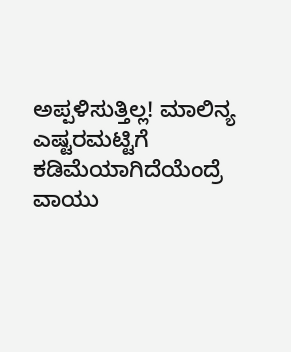ಅಪ್ಪಳಿಸುತ್ತಿಲ್ಲ! ಮಾಲಿನ್ಯ ಎಷ್ಟರಮಟ್ಟಿಗೆ ಕಡಿಮೆಯಾಗಿದೆಯೆಂದ್ರೆ ವಾಯು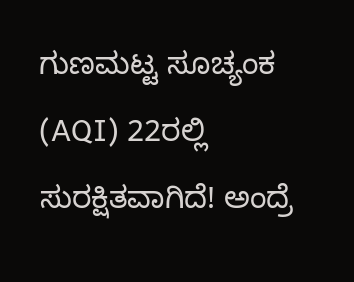ಗುಣಮಟ್ಟ ಸೂಚ್ಯಂಕ (AQI) 22ರಲ್ಲಿ ಸುರಕ್ಷಿತವಾಗಿದೆ! ಅಂದ್ರೆ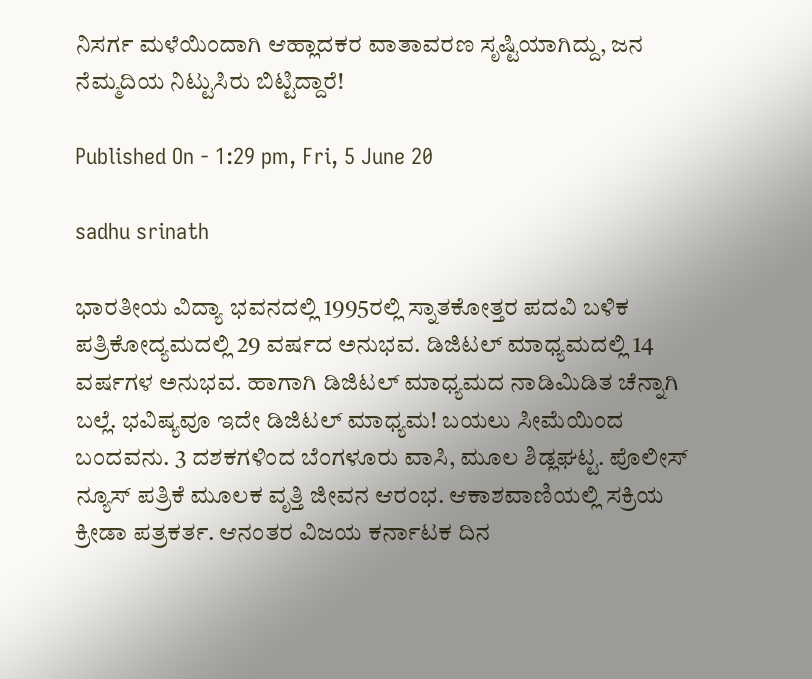ನಿಸರ್ಗ ಮಳೆಯಿಂದಾಗಿ ಆಹ್ಲಾದಕರ ವಾತಾವರಣ ಸೃಷ್ಟಿಯಾಗಿದ್ದು, ಜನ ನೆಮ್ಮದಿಯ ನಿಟ್ಟುಸಿರು ಬಿಟ್ಟಿದ್ದಾರೆ!

Published On - 1:29 pm, Fri, 5 June 20

sadhu srinath

ಭಾರತೀಯ ವಿದ್ಯಾ ಭವನದಲ್ಲಿ 1995ರಲ್ಲಿ ಸ್ನಾತಕೋತ್ತರ ಪದವಿ ಬಳಿಕ ಪತ್ರಿಕೋದ್ಯಮದಲ್ಲಿ 29 ವರ್ಷದ ಅನುಭವ. ಡಿಜಿಟಲ್ ಮಾಧ್ಯಮದಲ್ಲಿ 14 ವರ್ಷಗಳ ಅನುಭವ. ಹಾಗಾಗಿ ಡಿಜಿಟಲ್ ಮಾಧ್ಯಮದ ನಾಡಿಮಿಡಿತ ಚೆನ್ನಾಗಿ ಬಲ್ಲೆ. ಭವಿಷ್ಯವೂ ಇದೇ ಡಿಜಿಟಲ್ ಮಾಧ್ಯಮ! ಬಯಲು ಸೀಮೆಯಿಂದ ಬಂದವನು. 3 ದಶಕಗಳಿಂದ ಬೆಂಗಳೂರು ವಾಸಿ, ಮೂಲ ಶಿಡ್ಲಘಟ್ಟ. ಪೊಲೀಸ್ ನ್ಯೂಸ್ ಪತ್ರಿಕೆ ಮೂಲಕ ವೃತ್ತಿ ಜೀವನ ಆರಂಭ. ಆಕಾಶವಾಣಿಯಲ್ಲಿ ಸಕ್ರಿಯ ಕ್ರೀಡಾ ಪತ್ರಕರ್ತ. ಆನಂತರ ವಿಜಯ ಕರ್ನಾಟಕ ದಿನ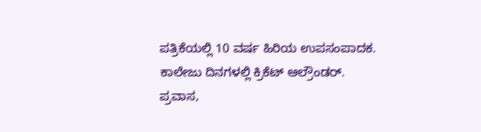ಪತ್ರಿಕೆಯಲ್ಲಿ 10 ವರ್ಷ ಹಿರಿಯ ಉಪಸಂಪಾದಕ. ಕಾಲೇಜು ದಿನಗಳಲ್ಲಿ ಕ್ರಿಕೆಟ್ ಆಲ್ರೌಂಡರ್. ಪ್ರವಾಸ,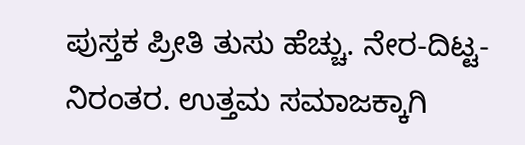ಪುಸ್ತಕ ಪ್ರೀತಿ ತುಸು ಹೆಚ್ಚು. ನೇರ-ದಿಟ್ಟ-ನಿರಂತರ. ಉತ್ತಮ ಸಮಾಜಕ್ಕಾಗಿ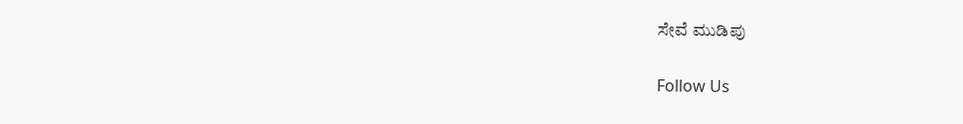ಸೇವೆ ಮುಡಿಪು

Follow Us